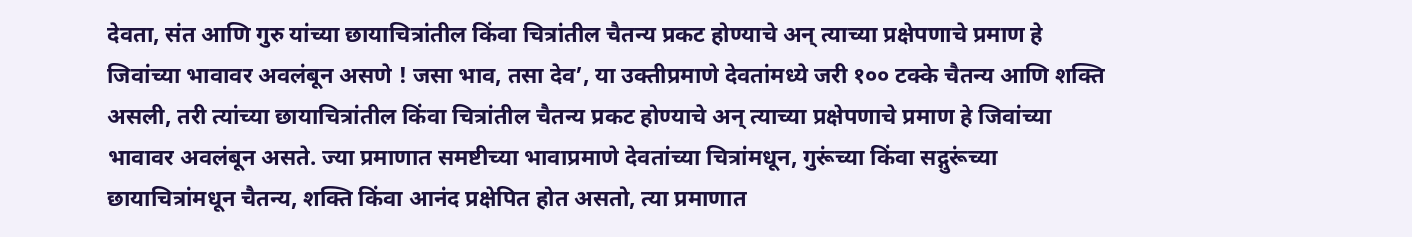देवता, संत आणि गुरु यांच्या छायाचित्रांतील किंवा चित्रांतील चैतन्य प्रकट होण्याचे अन् त्याच्या प्रक्षेपणाचे प्रमाण हे जिवांच्या भावावर अवलंबून असणे ! जसा भाव, तसा देव’, या उक्तीप्रमाणे देवतांमध्ये जरी १०० टक्के चैतन्य आणि शक्ति असली, तरी त्यांच्या छायाचित्रांतील किंवा चित्रांतील चैतन्य प्रकट होण्याचे अन् त्याच्या प्रक्षेपणाचे प्रमाण हे जिवांच्या भावावर अवलंबून असते. ज्या प्रमाणात समष्टीच्या भावाप्रमाणे देवतांच्या चित्रांमधून, गुरूंच्या किंवा सद्गुरूंच्या छायाचित्रांमधून चैतन्य, शक्ति किंवा आनंद प्रक्षेपित होत असतो, त्या प्रमाणात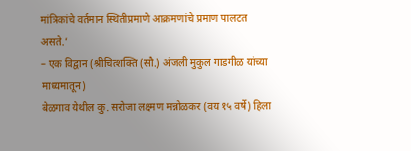मांत्रिकांचे वर्तमान स्थितीप्रमाणे आक्रमणांचे प्रमाण पालटत असते.’
– एक विद्वान (श्रीचित्शक्ति (सौ.) अंजली मुकुल गाडगीळ यांच्या माध्यमातून)
बेळगाव येथील कु. सरोजा लक्ष्मण मन्नोळकर (वय १५ वर्षे) हिला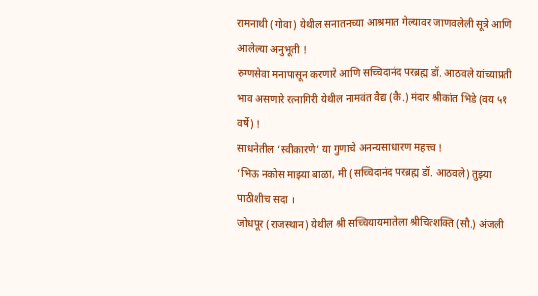रामनाथी (गोवा) येथील सनातनच्या आश्रमात गेल्यावर जाणवलेली सूत्रे आणि आलेल्या अनुभूती !
रुग्णसेवा मनापासून करणारे आणि सच्चिदानंद परब्रह्म डॉ. आठवले यांच्याप्रती भाव असणारे रत्नागिरी येथील नामवंत वैद्य (कै.) मंदार श्रीकांत भिडे (वय ५१ वर्षे) !
साधनेतील ‘स्वीकारणे’ या गुणाचे अनन्यसाधारण महत्त्व !
‘भिऊ नकोस माझ्या बाळा, मी (सच्चिदानंद परब्रह्म डॉ. आठवले) तुझ्या पाठीशीच सदा ।
जोधपूर (राजस्थान) येथील श्री सच्चियायमातेला श्रीचित्शक्ति (सौ.) अंजली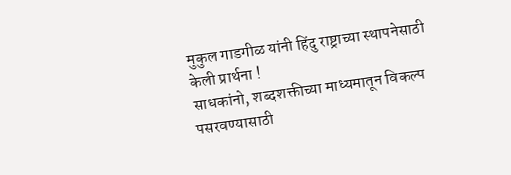मुकुल गाडगीळ यांनी हिंदु राष्ट्राच्या स्थापनेसाठी केली प्रार्थना !
साधकांनो, शब्दशक्तीच्या माध्यमातून विकल्प पसरवण्यासाठी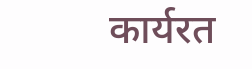कार्यरत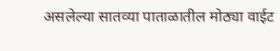असलेल्या सातव्या पाताळातील मोठ्या वाईट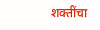शक्तींचा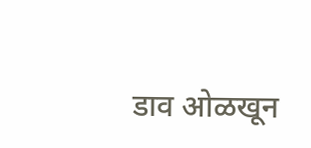डाव ओळखून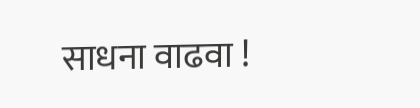साधना वाढवा !